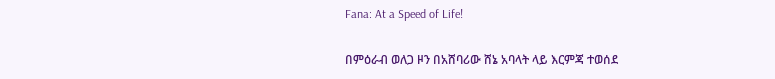Fana: At a Speed of Life!

በምዕራብ ወለጋ ዞን በአሸባሪው ሸኔ አባላት ላይ እርምጃ ተወሰደ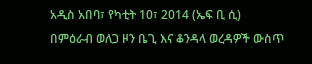አዲስ አበባ፣ የካቲት 10፣ 2014 (ኤፍ ቢ ሲ) በምዕራብ ወለጋ ዞን ቤጊ እና ቆንዳላ ወረዳዎች ውስጥ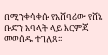በሚንቀሳቀሱ የአሸባሪው የሸኔ ቡድን አባላት ላይ እርምጃ መወሰዱ ተገለጸ፡፡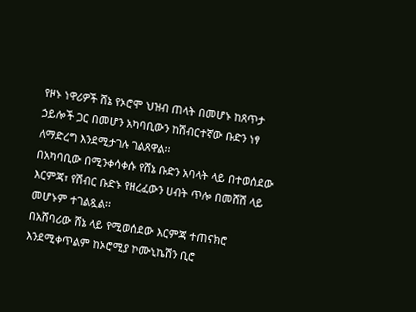የዞኑ ነዋሪዎች ሸኔ የኦሮሞ ህዝብ ጠላት በመሆኑ ከጸጥታ ኃይሎች ጋር በመሆን አካባቢውን ከሽብርተኛው ቡድን ነፃ ለማድረግ እንደሚታገሉ ገልጸዋል፡፡
በአካባቢው በሚንቀሳቀሱ የሸኔ ቡድን አባላት ላይ በተወሰደው እርምጃ፣ የሽብር ቡድኑ የዘረፈውን ሀብት ጥሎ በመሸሽ ላይ መሆኑም ተገልጿል፡፡
በአሸባሪው ሸኔ ላይ የሚወሰደው እርምጃ ተጠናክሮ እንደሚቀጥልም ከኦሮሚያ ኮሙኒኬሽን ቢሮ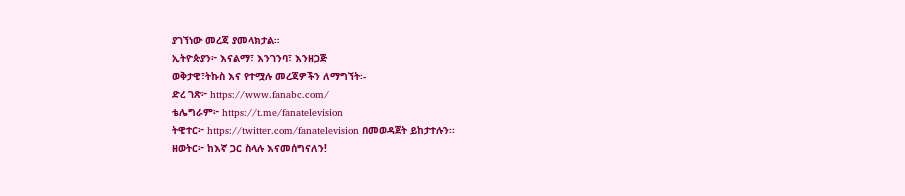ያገኘነው መረጃ ያመላክታል።
ኢትዮጵያን፦ እናልማ፣ እንገንባ፣ እንዘጋጅ
ወቅታዊ፣ትኩስ እና የተሟሉ መረጃዎችን ለማግኘት፡-
ድረ ገጽ፦ https://www.fanabc.com/
ቴሌግራም፦ https://t.me/fanatelevision
ትዊተር፦ https://twitter.com/fanatelevision በመወዳጀት ይከታተሉን፡፡
ዘወትር፦ ከእኛ ጋር ስላሉ እናመሰግናለን!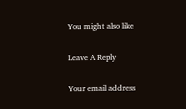You might also like

Leave A Reply

Your email address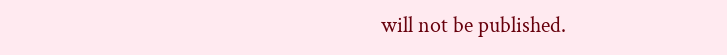will not be published.